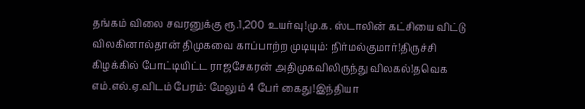தங்கம் விலை சவரனுக்கு ரூ.1,200 உயர்வு!மு.க. ஸ்டாலின் கட்சியை விட்டு விலகினால்தான் திமுகவை காப்பாற்ற முடியும்: நிர்மல்குமார்!திருச்சி கிழக்கில் போட்டியிட்ட ராஜசேகரன் அதிமுகவிலிருந்து விலகல்!தவெக எம்.எல்.ஏ.விடம் பேரம்: மேலும் 4 பேர் கைது!இந்தியா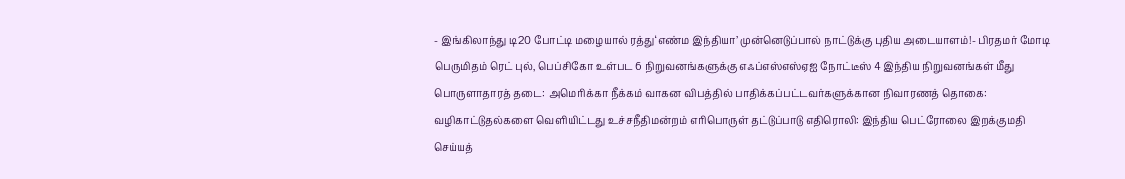- இங்கிலாந்து டி20 போட்டி மழையால் ரத்து‘எண்ம இந்தியா’ முன்னெடுப்பால் நாட்டுக்கு புதிய அடையாளம்!- பிரதமர் மோடி பெருமிதம் ரெட் புல், பெப்சிகோ உள்பட 6 நிறுவனங்களுக்கு எஃப்எஸ்எஸ்ஏஐ நோட்டீஸ் 4 இந்திய நிறுவனங்கள் மீது பொருளாதாரத் தடை: அமெரிக்கா நீக்கம் வாகன விபத்தில் பாதிக்கப்பட்டவர்களுக்கான நிவாரணத் தொகை: வழிகாட்டுதல்களை வெளியிட்டது உச்சநீதிமன்றம் எரிபொருள் தட்டுப்பாடு எதிரொலி: இந்திய பெட்ரோலை இறக்குமதி செய்யத்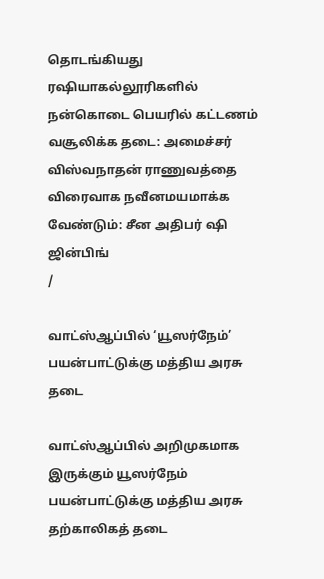தொடங்கியது ரஷியாகல்லூரிகளில் நன்கொடை பெயரில் கட்டணம் வசூலிக்க தடை: அமைச்சர் விஸ்வநாதன் ராணுவத்தை விரைவாக நவீனமயமாக்க வேண்டும்: சீன அதிபர் ஷி ஜின்பிங்
/

வாட்ஸ்ஆப்பில் ‘யூஸர்நேம்’ பயன்பாட்டுக்கு மத்திய அரசு தடை

வாட்ஸ்ஆப்பில் அறிமுகமாக இருக்கும் யூஸர்நேம் பயன்பாட்டுக்கு மத்திய அரசு தற்காலிகத் தடை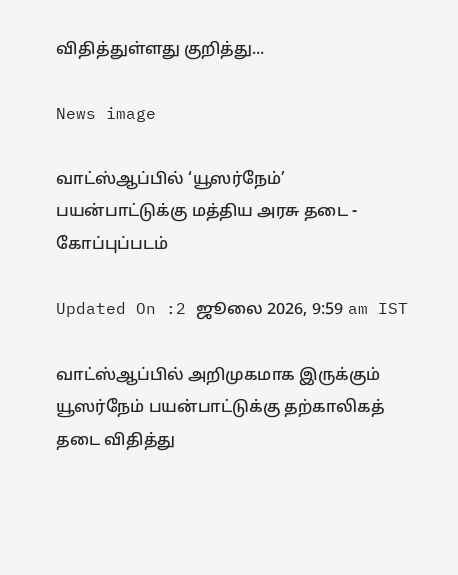விதித்துள்ளது குறித்து...

News image

வாட்ஸ்ஆப்பில் ‘யூஸர்நேம்’ பயன்பாட்டுக்கு மத்திய அரசு தடை - கோப்புப்படம்

Updated On :2 ஜூலை 2026, 9:59 am IST

வாட்ஸ்ஆப்பில் அறிமுகமாக இருக்கும் யூஸர்நேம் பயன்பாட்டுக்கு தற்காலிகத் தடை விதித்து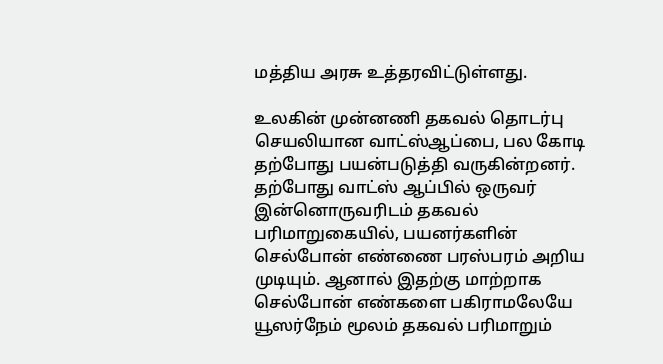மத்திய அரசு உத்தரவிட்டுள்ளது.

உலகின் முன்னணி தகவல் தொடர்பு செயலியான வாட்ஸ்ஆப்பை, பல கோடி தற்போது பயன்படுத்தி வருகின்றனர். தற்போது வாட்ஸ் ஆப்பில் ஒருவர் இன்னொருவரிடம் தகவல் பரிமாறுகையில், பயனர்களின் செல்போன் எண்ணை பரஸ்பரம் அறிய முடியும். ஆனால் இதற்கு மாற்றாக செல்போன் எண்களை பகிராமலேயே யூஸர்நேம் மூலம் தகவல் பரிமாறும்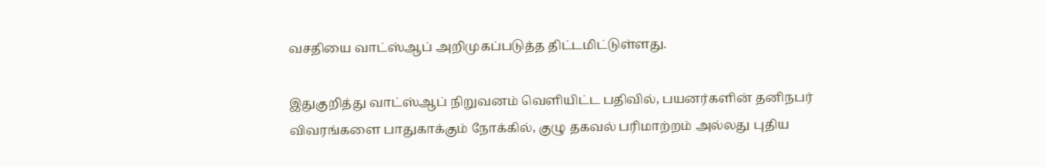வசதியை வாட்ஸ்ஆப் அறிமுகப்படுத்த திட்டமிட்டுள்ளது.

இதுகுறித்து வாட்ஸ்ஆப் நிறுவனம் வெளியிட்ட பதிவில், பயனர்களின் தனிநபர் விவரங்களை பாதுகாக்கும் நோக்கில், குழு தகவல் பரிமாற்றம் அல்லது புதிய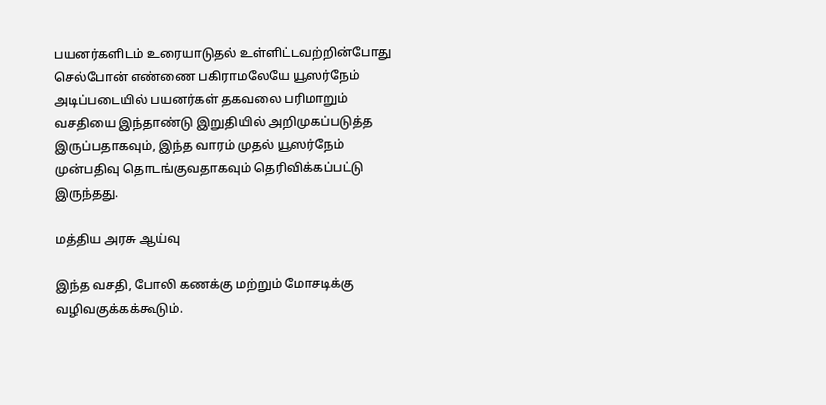பயனர்களிடம் உரையாடுதல் உள்ளிட்டவற்றின்போது செல்போன் எண்ணை பகிராமலேயே யூஸர்நேம் அடிப்படையில் பயனர்கள் தகவலை பரிமாறும் வசதியை இந்தாண்டு இறுதியில் அறிமுகப்படுத்த இருப்பதாகவும், இந்த வாரம் முதல் யூஸர்நேம் முன்பதிவு தொடங்குவதாகவும் தெரிவிக்கப்பட்டு இருந்தது.

மத்திய அரசு ஆய்வு

இந்த வசதி, போலி கணக்கு மற்றும் மோசடிக்கு வழிவகுக்கக்கூடும்.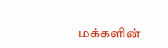மக்களின்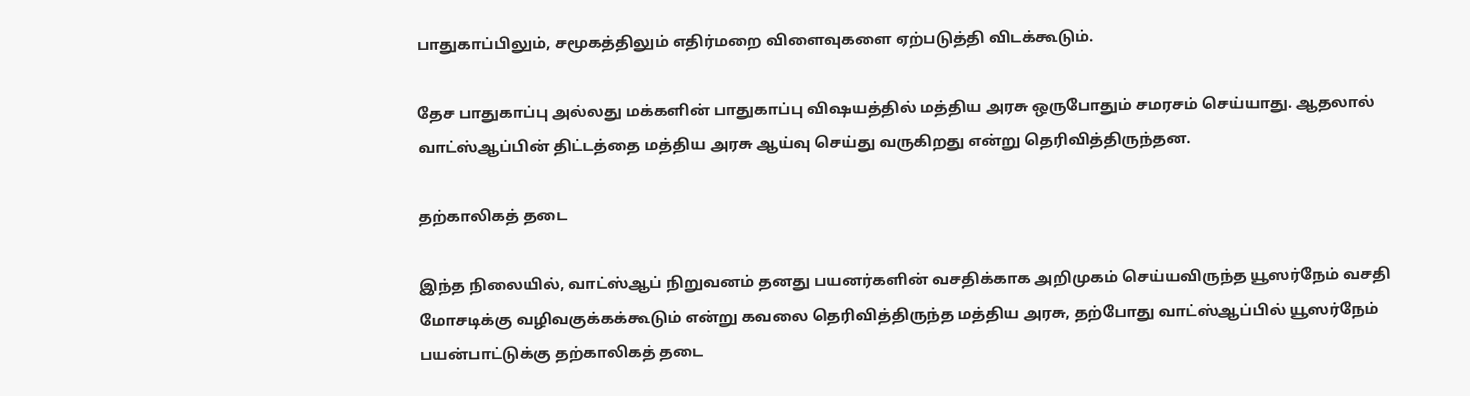பாதுகாப்பிலும், சமூகத்திலும் எதிர்மறை விளைவுகளை ஏற்படுத்தி விடக்கூடும்.

தேச பாதுகாப்பு அல்லது மக்களின் பாதுகாப்பு விஷயத்தில் மத்திய அரசு ஒருபோதும் சமரசம் செய்யாது. ஆதலால் வாட்ஸ்ஆப்பின் திட்டத்தை மத்திய அரசு ஆய்வு செய்து வருகிறது என்று தெரிவித்திருந்தன.

தற்காலிகத் தடை

இந்த நிலையில், வாட்ஸ்ஆப் நிறுவனம் தனது பயனர்களின் வசதிக்காக அறிமுகம் செய்யவிருந்த யூஸர்நேம் வசதி மோசடிக்கு வழிவகுக்கக்கூடும் என்று கவலை தெரிவித்திருந்த மத்திய அரசு, தற்போது வாட்ஸ்ஆப்பில் யூஸர்நேம் பயன்பாட்டுக்கு தற்காலிகத் தடை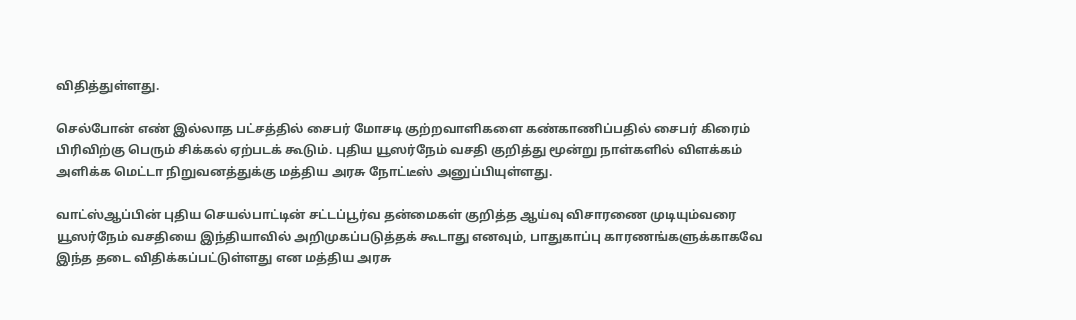விதித்துள்ளது.

செல்போன் எண் இல்லாத பட்சத்தில் சைபர் மோசடி குற்றவாளிகளை கண்காணிப்பதில் சைபர் கிரைம் பிரிவிற்கு பெரும் சிக்கல் ஏற்படக் கூடும். புதிய யூஸர்நேம் வசதி குறித்து மூன்று நாள்களில் விளக்கம் அளிக்க மெட்டா நிறுவனத்துக்கு மத்திய அரசு நோட்டீஸ் அனுப்பியுள்ளது.

வாட்ஸ்ஆப்பின் புதிய செயல்பாட்டின் சட்டப்பூர்வ தன்மைகள் குறித்த ஆய்வு விசாரணை முடியும்வரை யூஸர்நேம் வசதியை இந்தியாவில் அறிமுகப்படுத்தக் கூடாது எனவும், பாதுகாப்பு காரணங்களுக்காகவே இந்த தடை விதிக்கப்பட்டுள்ளது என மத்திய அரசு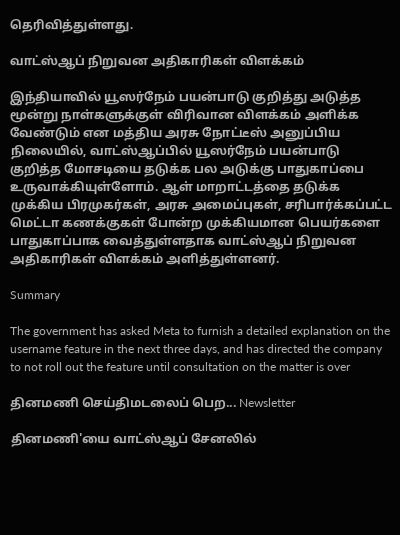தெரிவித்துள்ளது.

வாட்ஸ்ஆப் நிறுவன அதிகாரிகள் விளக்கம்

இந்தியாவில் யூஸர்நேம் பயன்பாடு குறித்து அடுத்த மூன்று நாள்களுக்குள் விரிவான விளக்கம் அளிக்க வேண்டும் என மத்திய அரசு நோட்டீஸ் அனுப்பிய நிலையில், வாட்ஸ்ஆப்பில் யூஸர்நேம் பயன்பாடு குறித்த மோசடியை தடுக்க பல அடுக்கு பாதுகாப்பை உருவாக்கியுள்ளோம். ஆள் மாறாட்டத்தை தடுக்க முக்கிய பிரமுகர்கள், அரசு அமைப்புகள், சரிபார்க்கப்பட்ட மெட்டா கணக்குகள் போன்ற முக்கியமான பெயர்களை பாதுகாப்பாக வைத்துள்ளதாக வாட்ஸ்ஆப் நிறுவன அதிகாரிகள் விளக்கம் அளித்துள்ளனர்.

Summary

The government has asked Meta to furnish a detailed explanation on the username feature in the next three days, and has directed the company to not roll out the feature until consultation on the matter is over

தினமணி செய்திமடலைப் பெற... Newsletter

தினமணி'யை வாட்ஸ்ஆப் சேனலில்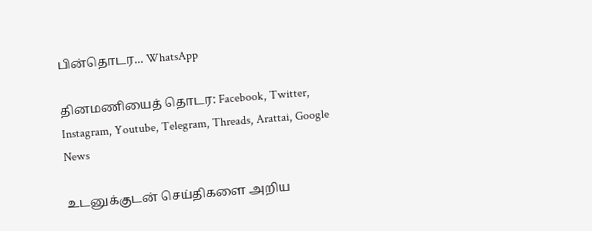பின்தொடர... WhatsApp

தினமணியைத் தொடர: Facebook, Twitter, Instagram, Youtube, Telegram, Threads, Arattai, Google News

உடனுக்குடன் செய்திகளை அறிய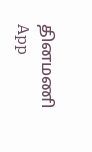தினமணி App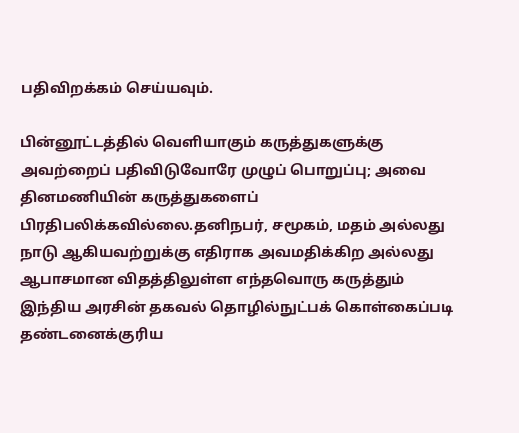பதிவிறக்கம் செய்யவும்.

பின்னூட்டத்தில் வெளியாகும் கருத்துகளுக்கு அவற்றைப் பதிவிடுவோரே முழுப் பொறுப்பு; அவை தினமணியின் கருத்துகளைப் பிரதிபலிக்கவில்லை.தனிநபர், சமூகம், மதம் அல்லது நாடு ஆகியவற்றுக்கு எதிராக அவமதிக்கிற அல்லது ஆபாசமான விதத்திலுள்ள எந்தவொரு கருத்தும் இந்திய அரசின் தகவல் தொழில்நுட்பக் கொள்கைப்படி தண்டனைக்குரிய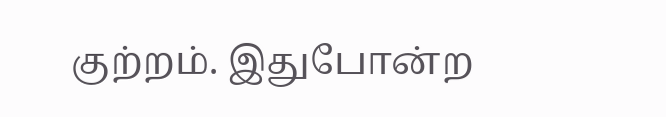குற்றம். இதுபோன்ற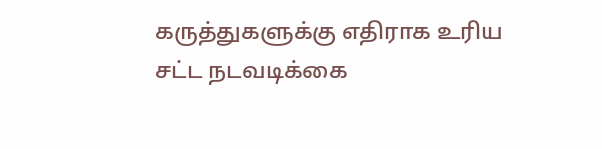கருத்துகளுக்கு எதிராக உரிய சட்ட நடவடிக்கை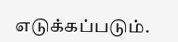எடுக்கப்படும்.